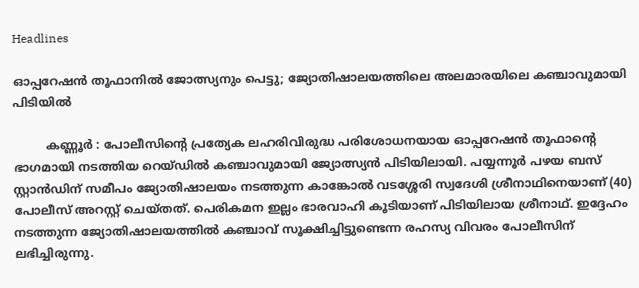Headlines

ഓപ്പറേഷൻ തൂഫാനിൽ‌ ജോത്സ്യനും പെട്ടു; ജ്യോതിഷാലയത്തിലെ അലമാരയിലെ കഞ്ചാവുമായി പിടിയിൽ

         കണ്ണൂർ : പോലീസിന്റെ പ്രത്യേക ലഹരിവിരുദ്ധ പരിശോധനയായ ഓപ്പറേഷൻ തൂഫാന്റെ ഭാഗമായി നടത്തിയ റെയ്ഡിൽ കഞ്ചാവുമായി ജ്യോത്സ്യൻ പിടിയിലായി. പയ്യന്നൂർ പഴയ ബസ് സ്റ്റാൻഡിന് സമീപം ജ്യോതിഷാലയം നടത്തുന്ന കാങ്കോൽ വടശ്ശേരി സ്വദേശി ശ്രീനാഥിനെയാണ് (40) പോലീസ് അറസ്റ്റ് ചെയ്തത്. പെരികമന ഇല്ലം ഭാരവാഹി കൂടിയാണ് പിടിയിലായ ശ്രീനാഥ്. ഇദ്ദേഹം നടത്തുന്ന ജ്യോതിഷാലയത്തിൽ കഞ്ചാവ് സൂക്ഷിച്ചിട്ടുണ്ടെന്ന രഹസ്യ വിവരം പോലീസിന് ലഭിച്ചിരുന്നു.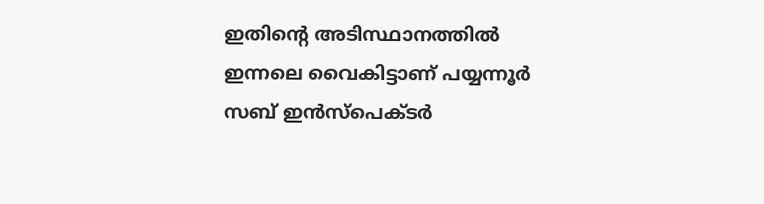ഇതിന്റെ അടിസ്ഥാനത്തിൽ ഇന്നലെ വൈകിട്ടാണ് പയ്യന്നൂർ സബ് ഇൻസ്പെക്ടർ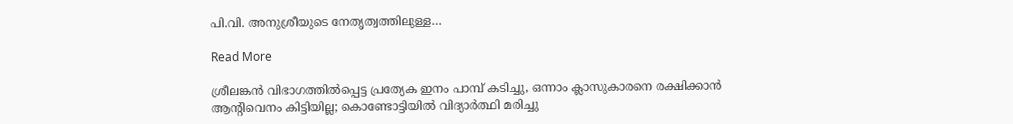പി.വി. അനുശ്രീയുടെ നേതൃത്വത്തിലുള്ള…

Read More

ശ്രീലങ്കന്‍ വിഭാഗത്തില്‍പ്പെട്ട പ്രത്യേക ഇനം പാമ്പ് കടിച്ചു, ഒന്നാം ക്ലാസുകാരനെ രക്ഷിക്കാൻ ആന്‍റിവെനം കിട്ടിയില്ല; കൊണ്ടോട്ടിയിൽ വിദ്യാര്‍ത്ഥി മരിച്ചു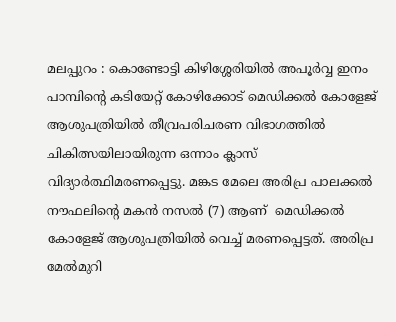മലപ്പുറം : കൊണ്ടോട്ടി കിഴിശ്ശേരിയില്‍ അപൂര്‍വ്വ ഇനം പാമ്പിന്റെ കടിയേറ്റ് കോഴിക്കോട് മെഡിക്കല്‍ കോളേജ് ആശുപത്രിയില്‍ തീവ്രപരിചരണ വിഭാഗത്തില്‍ ചികിത്സയിലായിരുന്ന ഒന്നാം ക്ലാസ് വിദ്യാര്‍ത്ഥിമരണപ്പെട്ടു. മങ്കട മേലെ അരിപ്ര പാലക്കല്‍ നൗഫലിന്റെ മകന്‍ നസല്‍ (7) ആണ്  മെഡിക്കല്‍ കോളേജ് ആശുപത്രിയില്‍ വെച്ച് മരണപ്പെട്ടത്. അരിപ്ര മേല്‍മുറി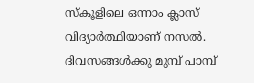സ്‌കൂളിലെ ഒന്നാം ക്ലാസ് വിദ്യാര്‍ത്ഥിയാണ് നസല്‍. ദിവസങ്ങള്‍ക്കു മുമ്പ് പാമ്പ്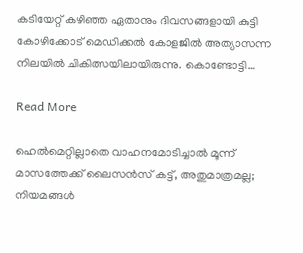കടിയേറ്റ് കഴിഞ്ഞ ഏതാനും ദിവസങ്ങളായി കുട്ടി കോഴിക്കോട് മെഡിക്കല്‍ കോളജില്‍ അത്യാസന്ന നിലയില്‍ ചികിത്സയിലായിരുന്നു. കൊണ്ടോട്ടി…

Read More

ഹെല്‍മെറ്റില്ലാതെ വാഹനമോടിച്ചാല്‍ മൂന്ന് മാസത്തേക്ക് ലൈസന്‍സ് കട്ട്, അതുമാത്രമല്ല; നിയമങ്ങള്‍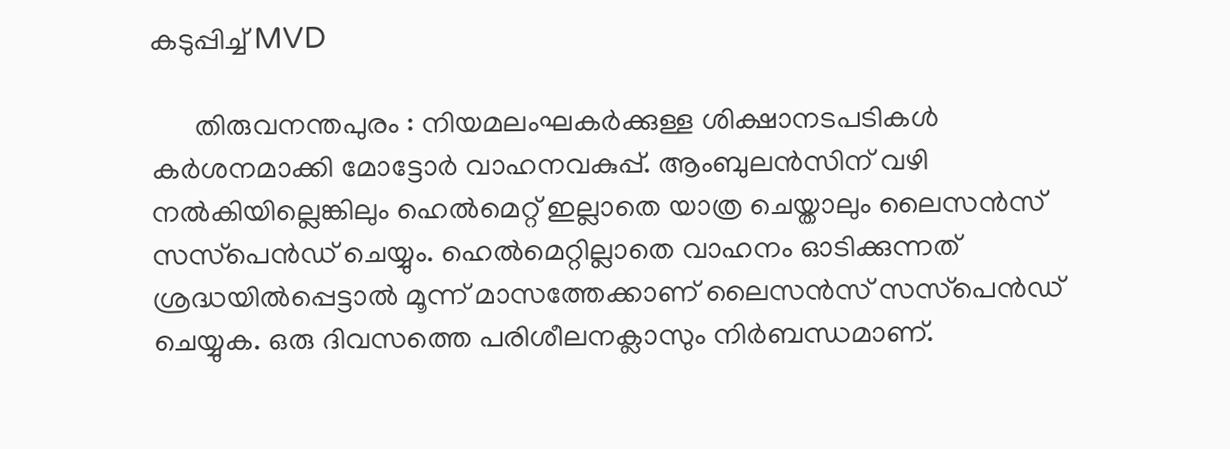കടുപ്പിച്ച് MVD

      തിരുവനന്തപുരം : നിയമലംഘകര്‍ക്കുള്ള ശിക്ഷാനടപടികള്‍ കര്‍ശനമാക്കി മോട്ടോര്‍ വാഹനവകുപ്പ്. ആംബുലന്‍സിന് വഴി നല്‍കിയില്ലെങ്കിലും ഹെല്‍മെറ്റ് ഇല്ലാതെ യാത്ര ചെയ്താലും ലൈസന്‍സ് സസ്‌പെന്‍ഡ് ചെയ്യും. ഹെൽമെറ്റില്ലാതെ വാഹനം ഓടിക്കുന്നത് ശ്രദ്ധയിൽപ്പെട്ടാൽ മൂന്ന് മാസത്തേക്കാണ് ലൈസന്‍സ് സസ്‌പെന്‍ഡ് ചെയ്യുക. ഒരു ദിവസത്തെ പരിശീലനക്ലാസും നിര്‍ബന്ധമാണ്.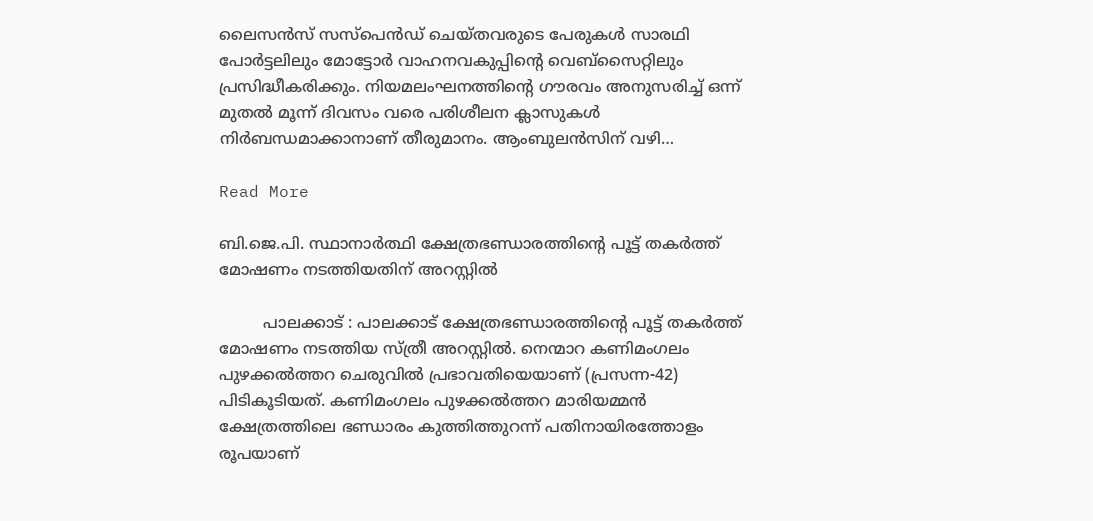ലൈസന്‍സ് സസ്‌പെന്‍ഡ് ചെയ്തവരുടെ പേരുകള്‍ സാരഥി പോര്‍ട്ടലിലും മോട്ടോര്‍ വാഹനവകുപ്പിന്റെ വെബ്‌സൈറ്റിലും പ്രസിദ്ധീകരിക്കും. നിയമലംഘനത്തിന്റെ ഗൗരവം അനുസരിച്ച് ഒന്ന് മുതല്‍ മൂന്ന് ദിവസം വരെ പരിശീലന ക്ലാസുകള്‍ നിര്‍ബന്ധമാക്കാനാണ് തീരുമാനം. ആംബുലന്‍സിന് വഴി…

Read More

ബി.ജെ.പി. സ്ഥാനാർത്ഥി ക്ഷേത്രഭണ്ഡാരത്തിന്റെ പൂട്ട് തകര്‍ത്ത് മോഷണം നടത്തിയതിന് അറസ്റ്റിൽ

         പാലക്കാട് : പാലക്കാട് ക്ഷേത്രഭണ്ഡാരത്തിന്റെ പൂട്ട് തകര്‍ത്ത് മോഷണം നടത്തിയ സ്ത്രീ അറസ്റ്റിൽ. നെന്മാറ കണിമംഗലം പുഴക്കല്‍ത്തറ ചെരുവില്‍ പ്രഭാവതിയെയാണ് (പ്രസന്ന-42) പിടികൂടിയത്. കണിമംഗലം പുഴക്കല്‍ത്തറ മാരിയമ്മന്‍ ക്ഷേത്രത്തിലെ ഭണ്ഡാരം കുത്തിത്തുറന്ന് പതിനായിരത്തോളം രൂപയാണ്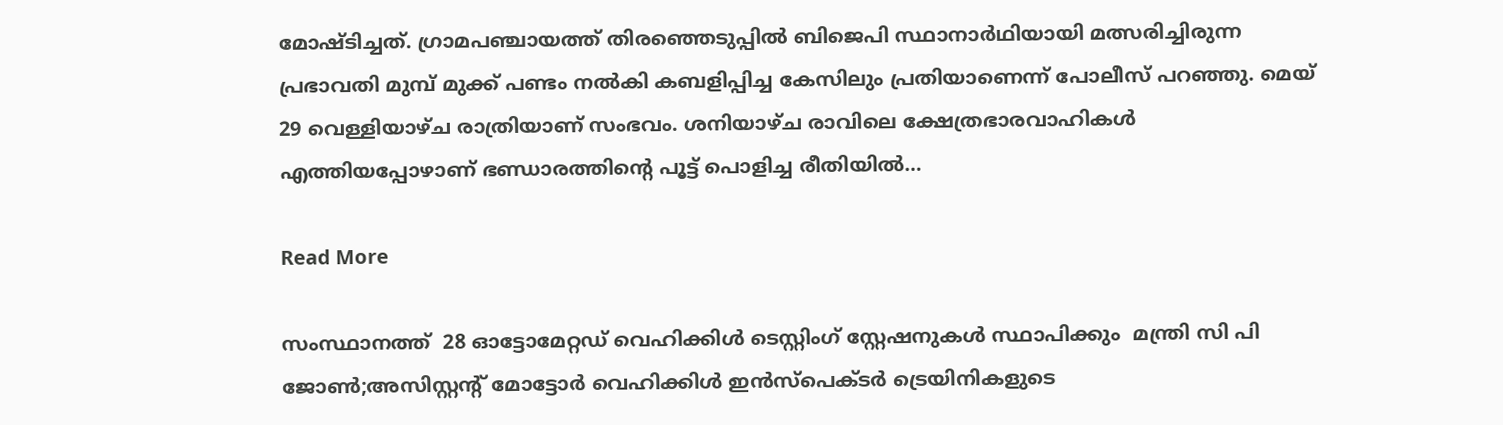മോഷ്ടിച്ചത്. ഗ്രാമപഞ്ചായത്ത് തിരഞ്ഞെടുപ്പില്‍ ബിജെപി സ്ഥാനാര്‍ഥിയായി മത്സരിച്ചിരുന്ന പ്രഭാവതി മുമ്പ് മുക്ക് പണ്ടം നല്‍കി കബളിപ്പിച്ച കേസിലും പ്രതിയാണെന്ന് പോലീസ് പറഞ്ഞു. മെയ് 29 വെള്ളിയാഴ്ച രാത്രിയാണ് സംഭവം. ശനിയാഴ്ച രാവിലെ ക്ഷേത്രഭാരവാഹികള്‍ എത്തിയപ്പോഴാണ് ഭണ്ഡാരത്തിന്റെ പൂട്ട് പൊളിച്ച രീതിയില്‍…

Read More

സംസ്ഥാനത്ത്  28 ഓട്ടോമേറ്റഡ് വെഹിക്കിൾ ടെസ്റ്റിംഗ് സ്റ്റേഷനുകൾ സ്ഥാപിക്കും  മന്ത്രി സി പി ജോൺ;അസിസ്റ്റന്റ് മോട്ടോർ വെഹിക്കിൾ ഇൻസ്‌പെക്ടർ ട്രെയിനികളുടെ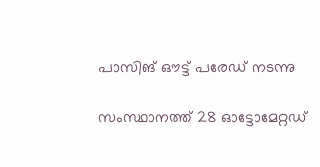പാസിങ് ഔട്ട് പരേഡ് നടന്നു

സംസ്ഥാനത്ത് 28 ഓട്ടോമേറ്റഡ്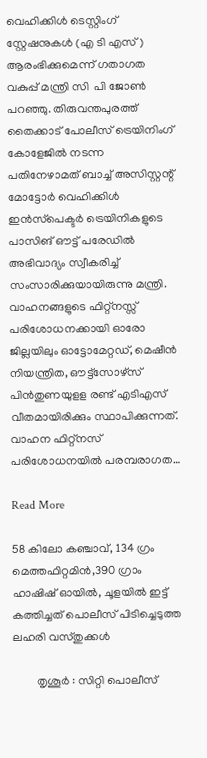വെഹിക്കിൾ ടെസ്റ്റിംഗ് സ്റ്റേഷനുകൾ (എ ടി എസ്) ആരംഭിക്കുമെന്ന് ഗതാഗത വകുപ്പ് മന്ത്രി സി  പി ജോൺ പറഞ്ഞു. തിരുവന്തപുരത്ത് തൈക്കാട് പോലീസ് ട്രെയിനിംഗ് കോളേജിൽ നടന്ന പതിനേഴാമത് ബാച്ച് അസിസ്റ്റന്റ് മോട്ടോർ വെഹിക്കിൾ ഇൻസ്‌പെക്ടർ ട്രെയിനികളുടെ പാസിങ് ഔട്ട് പരേഡിൽ  അഭിവാദ്യം സ്വീകരിച്ച് സംസാരിക്കുയായിരുന്നു മന്ത്രി. വാഹനങ്ങളുടെ ഫിറ്റ്‌നസ്സ് പരിശോധനക്കായി ഓരോ ജില്ലയിലും ഓട്ടോമേറ്റഡ്, മെഷീൻ നിയന്ത്രിത, ഔട്ട്‌സോഴ്‌സ് പിൻതുണയുളള രണ്ട് എടിഎസ് വീതമായിരിക്കും സ്ഥാപിക്കുന്നത്. വാഹന ഫിറ്റ്‌നസ് പരിശോധനയിൽ പരമ്പരാഗത…

Read More

58 കിലോ കഞ്ചാവ്, 134 ഗ്രം മെത്തഫിറ്റമിന്‍,390 ഗ്രാം ഹാഷിഷ് ഓയില്‍, ചൂളയില്‍ ഇട്ട് കത്തിച്ചത് പൊലീസ് പിടിച്ചെടുത്ത ലഹരി വസ്തുക്കള്‍

        തൃശൂര്‍ : സിറ്റി പൊലീസ്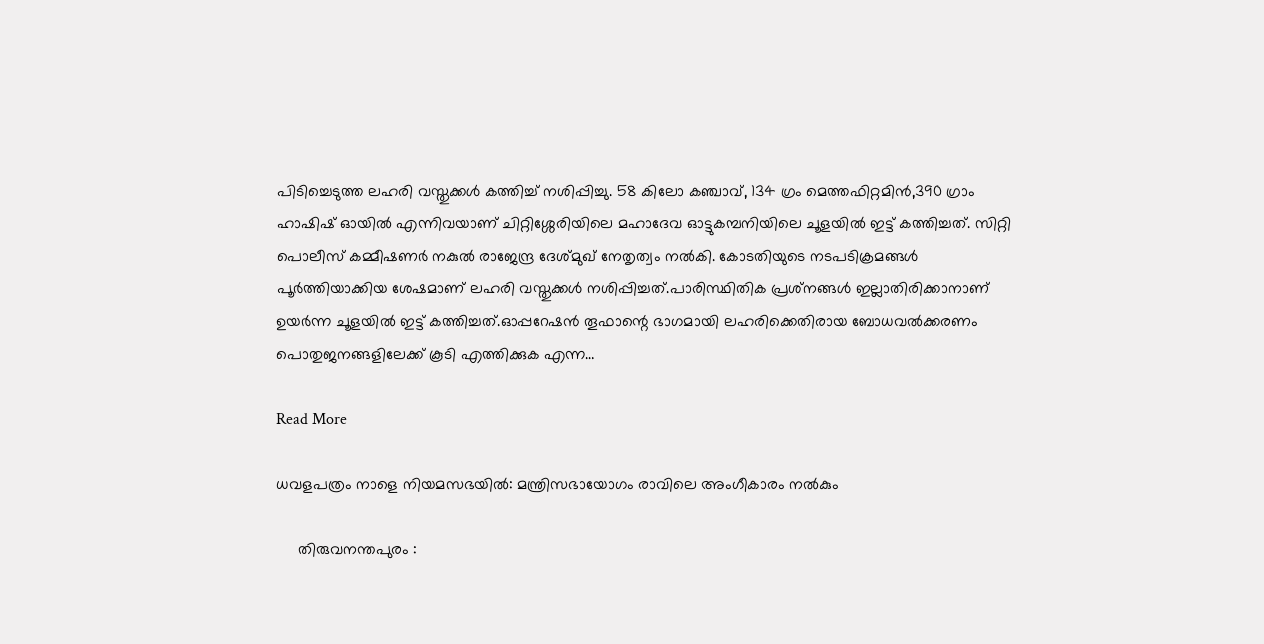പിടിച്ചെടുത്ത ലഹരി വസ്തുക്കള്‍ കത്തിച്ച് നശിപ്പിച്ചു. 58 കിലോ കഞ്ചാവ്, 134 ഗ്രം മെത്തഫിറ്റമിന്‍,390 ഗ്രാം ഹാഷിഷ് ഓയില്‍ എന്നിവയാണ് ചിറ്റിശ്ശേരിയിലെ മഹാദേവ ഓട്ടുകമ്പനിയിലെ ചൂളയില്‍ ഇട്ട് കത്തിച്ചത്. സിറ്റി പൊലീസ് കമ്മീഷണര്‍ നകുല്‍ രാജേന്ദ്ര ദേശ്മുഖ് നേതൃത്വം നല്‍കി. കോടതിയുടെ നടപടിക്രമങ്ങള്‍ പൂര്‍ത്തിയാക്കിയ ശേഷമാണ് ലഹരി വസ്തുക്കള്‍ നശിപ്പിച്ചത്.പാരിസ്ഥിതിക പ്രശ്‌നങ്ങള്‍ ഇല്ലാതിരിക്കാനാണ് ഉയര്‍ന്ന ചൂളയില്‍ ഇട്ട് കത്തിച്ചത്.ഓപ്പറേഷന്‍ തൂഫാന്റെ ഭാഗമായി ലഹരിക്കെതിരായ ബോധവല്‍ക്കരണം പൊതുജനങ്ങളിലേക്ക് കൂടി എത്തിക്കുക എന്ന…

Read More

ധവളപത്രം നാളെ നിയമസഭയിൽ: മന്ത്രിസഭായോഗം രാവിലെ അംഗീകാരം നൽകും

     തിരുവനന്തപുരം :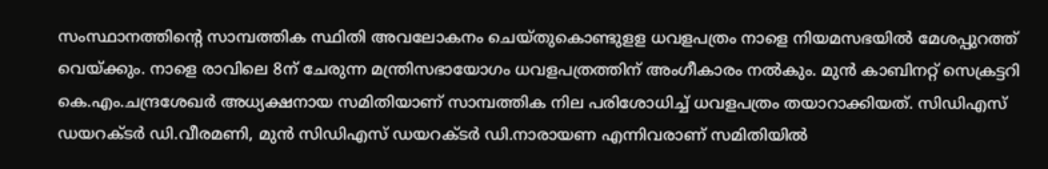സംസ്ഥാനത്തിന്റെ സാമ്പത്തിക സ്ഥിതി അവലോകനം ചെയ്തുകൊണ്ടുളള ധവളപത്രം നാളെ നിയമസഭയിൽ മേശപ്പുറത്ത് വെയ്ക്കും. നാളെ രാവിലെ 8ന് ചേരുന്ന മന്ത്രിസഭായോഗം ധവളപത്രത്തിന് അംഗീകാരം നൽകും. മുൻ കാബിനറ്റ് സെക്രട്ടറി കെ.എം.ചന്ദ്രശേഖർ അധ്യക്ഷനായ സമിതിയാണ് സാമ്പത്തിക നില പരിശോധിച്ച് ധവളപത്രം തയാറാക്കിയത്. സിഡിഎസ് ഡയറക്ടർ ഡി.വീരമണി, മുൻ സിഡിഎസ് ഡയറക്ടർ ഡി.നാരായണ എന്നിവരാണ് സമിതിയിൽ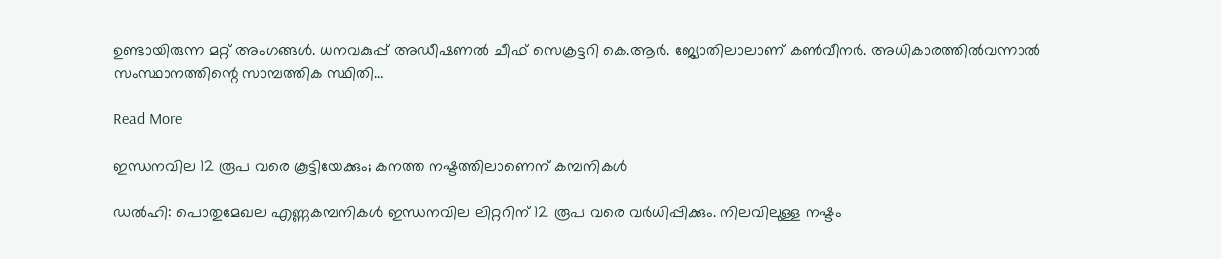ഉണ്ടായിരുന്ന മറ്റ് അംഗങ്ങൾ. ധനവകുപ്പ് അഡീഷണൽ ചീഫ് സെക്രട്ടറി കെ.ആർ. ജ്യോതിലാലാണ് കൺവീനർ. അധികാരത്തിൽവന്നാൽ സംസ്ഥാനത്തിന്റെ സാമ്പത്തിക സ്ഥിതി…

Read More

ഇന്ധനവില 12 രൂപ വരെ കൂട്ടിയേക്കും; കനത്ത നഷ്ടത്തിലാണെന് കമ്പനികള്‍

ഡല്‍ഹി: പൊതുമേഖല എണ്ണകമ്പനികള്‍ ഇന്ധനവില ലിറ്ററിന് 12 രൂപ വരെ വര്‍ധിപ്പിക്കും. നിലവിലുള്ള നഷ്ടം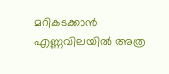മറികടക്കാന്‍ എണ്ണവിലയില്‍ അത്ര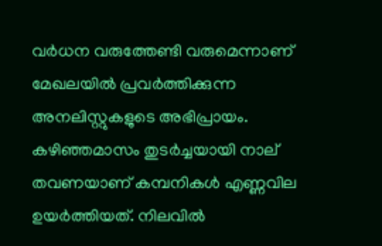വര്‍ധന വരുത്തേണ്ടി വരുമെന്നാണ് മേഖലയില്‍ പ്രവര്‍ത്തിക്കുന്ന അനലിസ്റ്റുകളുടെ അഭിപ്രായം. കഴിഞ്ഞമാസം തുടര്‍ച്ചയായി നാല് തവണയാണ് കമ്പനികള്‍ എണ്ണവില ഉയര്‍ത്തിയത്. നിലവില്‍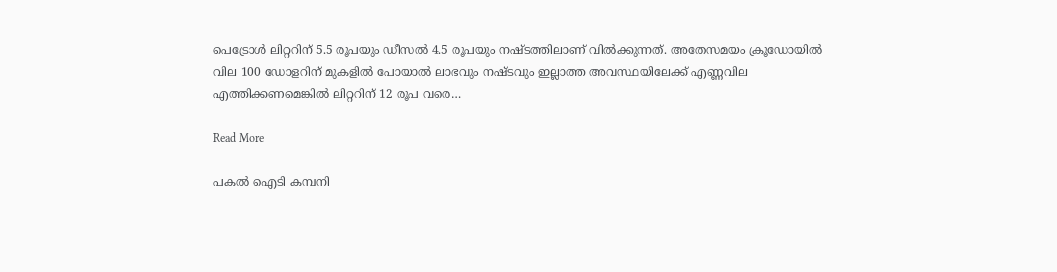പെട്രോള്‍ ലിറ്ററിന് 5.5 രൂപയും ഡീസല്‍ 4.5 രൂപയും നഷ്ടത്തിലാണ് വില്‍ക്കുന്നത്. അതേസമയം ക്രൂഡോയില്‍ വില 100 ഡോളറിന് മുകളില്‍ പോയാല്‍ ലാഭവും നഷ്ടവും ഇല്ലാത്ത അവസ്ഥയിലേക്ക് എണ്ണവില എത്തിക്കണമെങ്കില്‍ ലിറ്ററിന് 12 രൂപ വരെ…

Read More

പകല്‍ ഐടി കമ്പനി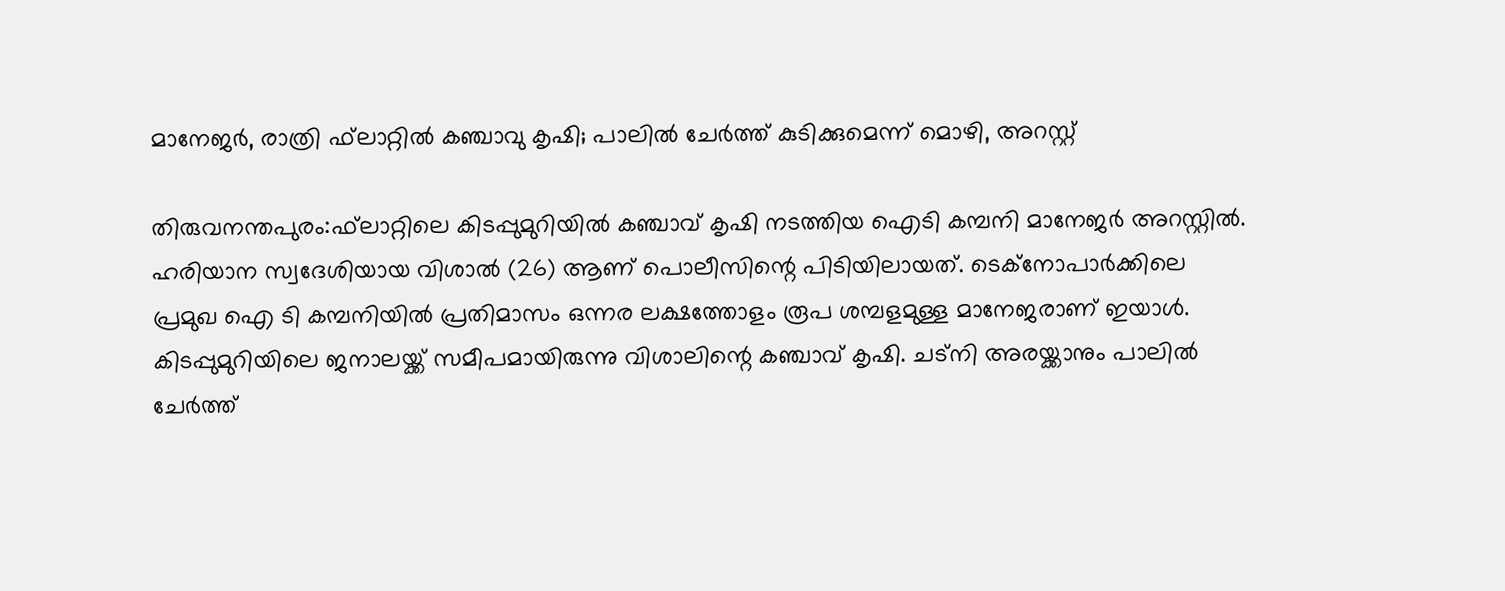മാനേജര്‍, രാത്രി ഫ്‌ലാറ്റില്‍ കഞ്ചാവു കൃഷി; പാലില്‍ ചേര്‍ത്ത് കുടിക്കുമെന്ന് മൊഴി, അറസ്റ്റ്

തിരുവനന്തപുരം:ഫ്‌ലാറ്റിലെ കിടപ്പുമുറിയില്‍ കഞ്ചാവ് കൃഷി നടത്തിയ ഐടി കമ്പനി മാനേജര്‍ അറസ്റ്റില്‍. ഹരിയാന സ്വദേശിയായ വിശാല്‍ (26) ആണ് പൊലീസിന്റെ പിടിയിലായത്. ടെക്‌നോപാര്‍ക്കിലെ പ്രമുഖ ഐ ടി കമ്പനിയില്‍ പ്രതിമാസം ഒന്നര ലക്ഷത്തോളം രൂപ ശമ്പളമുള്ള മാനേജരാണ് ഇയാള്‍. കിടപ്പുമുറിയിലെ ജനാലയ്ക്ക് സമീപമായിരുന്നു വിശാലിന്റെ കഞ്ചാവ് കൃഷി. ചട്‌നി അരയ്ക്കാനും പാലില്‍ ചേര്‍ത്ത്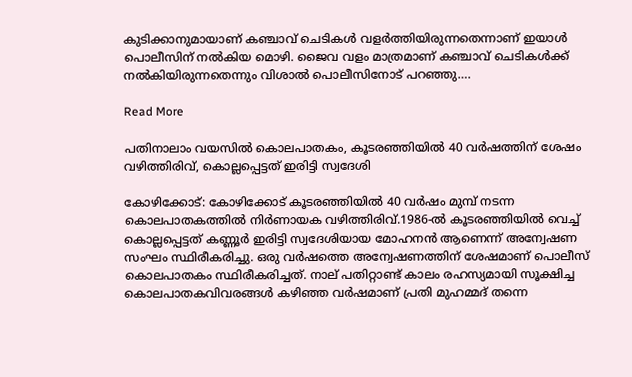കുടിക്കാനുമായാണ് കഞ്ചാവ് ചെടികള്‍ വളര്‍ത്തിയിരുന്നതെന്നാണ് ഇയാള്‍ പൊലീസിന് നല്‍കിയ മൊഴി. ജൈവ വളം മാത്രമാണ് കഞ്ചാവ് ചെടികള്‍ക്ക് നല്‍കിയിരുന്നതെന്നും വിശാല്‍ പൊലീസിനോട് പറഞ്ഞു….

Read More

പതിനാലാം വയസില്‍ കൊലപാതകം, കൂടരഞ്ഞിയില്‍ 40 വര്‍ഷത്തിന് ശേഷം വഴിത്തിരിവ്, കൊല്ലപ്പെട്ടത് ഇരിട്ടി സ്വദേശി

കോഴിക്കോട്: കോഴിക്കോട് കൂടരഞ്ഞിയില്‍ 40 വര്‍ഷം മുമ്പ് നടന്ന കൊലപാതകത്തില്‍ നിര്‍ണായക വഴിത്തിരിവ്.1986-ല്‍ കൂടരഞ്ഞിയില്‍ വെച്ച് കൊല്ലപ്പെട്ടത് കണ്ണൂര്‍ ഇരിട്ടി സ്വദേശിയായ മോഹനന്‍ ആണെന്ന് അന്വേഷണ സംഘം സ്ഥിരീകരിച്ചു. ഒരു വര്‍ഷത്തെ അന്വേഷണത്തിന് ശേഷമാണ് പൊലീസ് കൊലപാതകം സ്ഥിരീകരിച്ചത്. നാല് പതിറ്റാണ്ട് കാലം രഹസ്യമായി സൂക്ഷിച്ച കൊലപാതകവിവരങ്ങള്‍ കഴിഞ്ഞ വര്‍ഷമാണ് പ്രതി മുഹമ്മദ് തന്നെ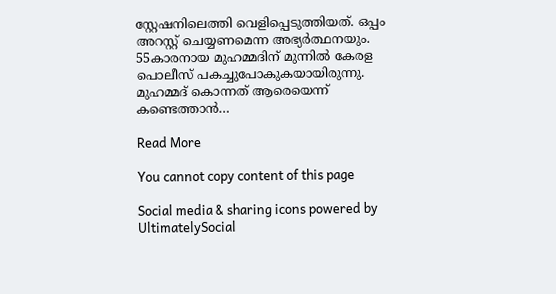സ്റ്റേഷനിലെത്തി വെളിപ്പെടുത്തിയത്. ഒപ്പം അറസ്റ്റ് ചെയ്യണമെന്ന അഭ്യര്‍ത്ഥനയും. 55കാരനായ മുഹമ്മദിന് മുന്നില്‍ കേരള പൊലീസ് പകച്ചുപോകുകയായിരുന്നു. മുഹമ്മദ് കൊന്നത് ആരെയെന്ന് കണ്ടെത്താന്‍…

Read More

You cannot copy content of this page

Social media & sharing icons powered by UltimatelySocial